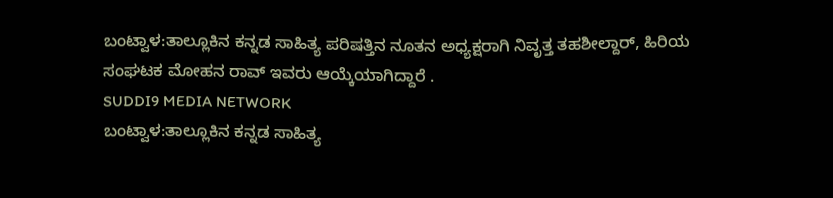ಬಂಟ್ವಾಳ:ತಾಲ್ಲೂಕಿನ ಕನ್ನಡ ಸಾಹಿತ್ಯ ಪರಿಷತ್ತಿನ ನೂತನ ಅಧ್ಯಕ್ಷರಾಗಿ ನಿವೃತ್ತ ತಹಶೀಲ್ದಾರ್, ಹಿರಿಯ ಸಂಘಟಕ ಮೋಹನ ರಾವ್ ಇವರು ಆಯ್ಕೆಯಾಗಿದ್ದಾರೆ .
SUDDI9 MEDIA NETWORK
ಬಂಟ್ವಾಳ:ತಾಲ್ಲೂಕಿನ ಕನ್ನಡ ಸಾಹಿತ್ಯ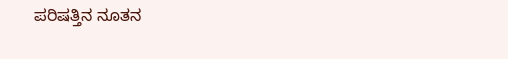ಪರಿಷತ್ತಿನ ನೂತನ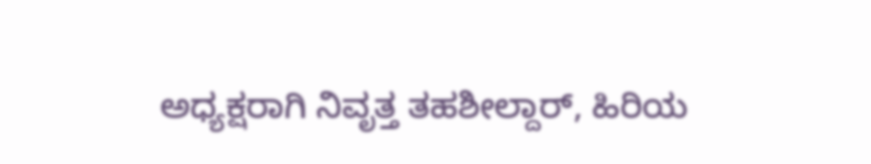ಅಧ್ಯಕ್ಷರಾಗಿ ನಿವೃತ್ತ ತಹಶೀಲ್ದಾರ್, ಹಿರಿಯ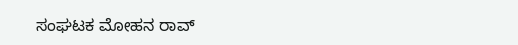ಸಂಘಟಕ ಮೋಹನ ರಾವ್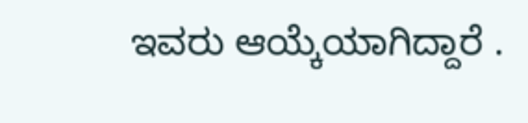ಇವರು ಆಯ್ಕೆಯಾಗಿದ್ದಾರೆ .